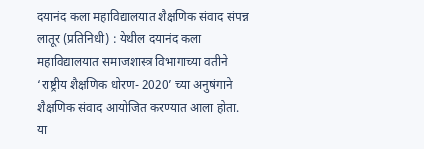दयानंद कला महाविद्यालयात शैक्षणिक संवाद संपन्न
लातूर (प्रतिनिधी) : येथील दयानंद कला महाविद्यालयात समाजशास्त्र विभागाच्या वतीने ‘राष्ट्रीय शैक्षणिक धोरण- 2020’ च्या अनुषंगाने शैक्षणिक संवाद आयोजित करण्यात आला होता. या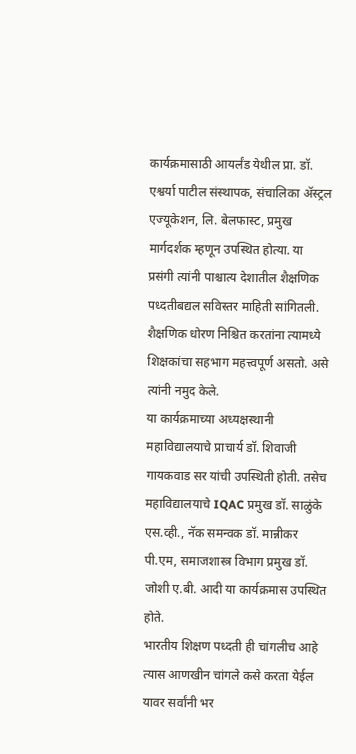कार्यक्रमासाठी आयर्लंड येथील प्रा. डॉ. एश्वर्या पाटील संस्थापक, संचालिका ॲस्ट्रल एज्यूकेशन, लि. बेलफास्ट, प्रमुख मार्गदर्शक म्हणून उपस्थित होत्या. या प्रसंगी त्यांनी पाश्चात्य देशातील शैक्षणिक पध्दतीबद्यल सविस्तर माहिती सांगितली. शैक्षणिक धोरण निश्चित करतांना त्यामध्ये शिक्षकांचा सहभाग महत्त्वपूर्ण असतो. असे त्यांनी नमुद केले.
या कार्यक्रमाच्या अध्यक्षस्थानी महाविद्यालयाचे प्राचार्य डॉ. शिवाजी गायकवाड सर यांची उपस्थिती होती. तसेच महाविद्यालयाचे IQAC प्रमुख डॉ. साळुंके एस.व्ही., नॅक समन्वक डॉ. मान्नीकर पी.एम, समाजशास्त्र विभाग प्रमुख डॉ. जोशी ए.बी. आदी या कार्यक्रमास उपस्थित होते.
भारतीय शिक्षण पध्दती ही चांगलीच आहे त्यास आणखीन चांगले कसे करता येईल यावर सर्वांनी भर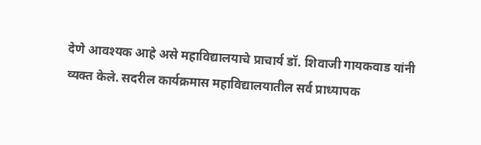देणे आवश्यक आहे असे महाविद्यालयाचे प्राचार्य डॉ. शिवाजी गायकवाड यांनी व्यक्त केले. सदरील कार्यक्रमास महाविद्यालयातील सर्व प्राध्यापक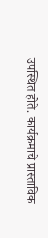उपस्थित होते. कार्यक्रमाचे प्रास्ताविक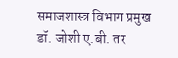समाजशास्त्र विभाग प्रमुख डॉ. जोशी ए.बी. तर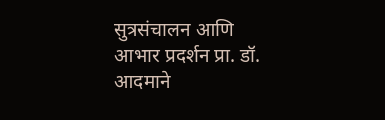सुत्रसंचालन आणि आभार प्रदर्शन प्रा. डॉ. आदमाने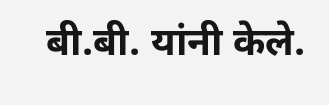बी.बी. यांनी केले.